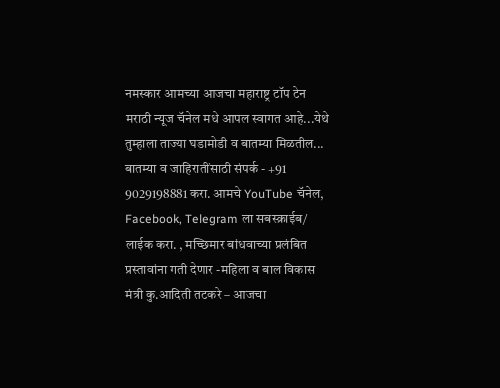नमस्कार आमच्या आजचा महाराष्ट्र टॉप टेन मराठी न्यूज चॅनेल मधे आपल स्वागत आहे...येथे तुम्हाला ताज्या घडामोडी व बातम्या मिळतील... बातम्या व जाहिरातींसाठी संपर्क - +91 9029198881 करा. आमचे YouTube चॅनेल, Facebook, Telegram ला सबस्क्राईब/ लाईक करा. , मच्छिमार बांधवाच्या प्रलंबित प्रस्तावांना गती देणार -महिला व बाल विकास मंत्री कु.आदिती तटकरे – आजचा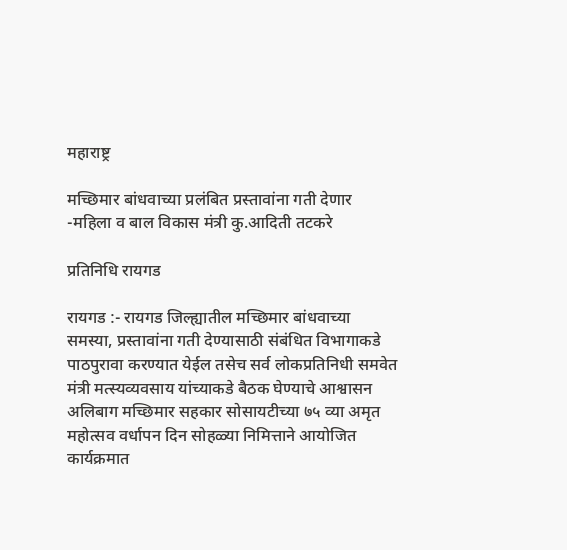महाराष्ट्र

मच्छिमार बांधवाच्या प्रलंबित प्रस्तावांना गती देणार -महिला व बाल विकास मंत्री कु.आदिती तटकरे

प्रतिनिधि रायगड

रायगड :- रायगड जिल्ह्यातील मच्छिमार बांधवाच्या समस्या, प्रस्तावांना गती देण्यासाठी संबंधित विभागाकडे पाठपुरावा करण्यात येईल तसेच सर्व लोकप्रतिनिधी समवेत मंत्री मत्स्यव्यवसाय यांच्याकडे बैठक घेण्याचे आश्वासन अलिबाग मच्छिमार सहकार सोसायटीच्या ७५ व्या अमृत महोत्सव वर्धापन दिन सोहळ्या निमित्ताने आयोजित कार्यक्रमात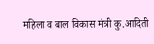महिला व बाल विकास मंत्री कु.आदिती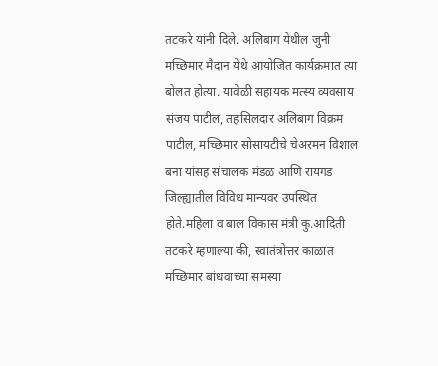तटकरे यांनी दिले. अलिबाग येथील जुनी मच्छिमार मैदान येथे आयोजित कार्यक्रमात त्या बोलत होत्या. यावेळी सहायक मत्स्य व्यवसाय संजय पाटील, तहसिलदार अलिबाग विक्रम पाटील, मच्छिमार सोसायटीचे चेअरमन विशाल बना यांसह संचालक मंडळ आणि रायगड जिल्ह्यातील विविध मान्यवर उपस्थित होते.महिला व बाल विकास मंत्री कु.आदिती तटकरे म्हणाल्या की, स्वातंत्रोत्तर काळात मच्छिमार बांधवाच्या समस्या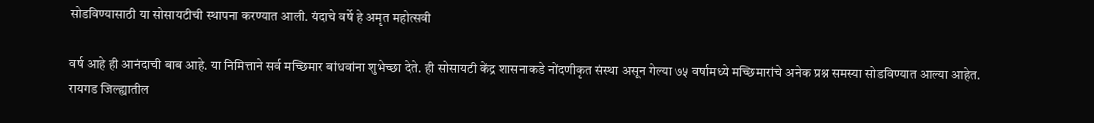सोडविण्यासाठी या सोसायटीची स्थापना करण्यात आली. यंदाचे वर्षे हे अमृत महोत्सवी

वर्ष आहे ही आनंदाची बाब आहे. या निमित्ताने सर्व मच्छिमार बांधवांना शुभेच्छा देते. ही सोसायटी केंद्र शासनाकडे नोंदणीकृत संस्था असून गेल्या ७५ वर्षामध्ये मच्छिमारांचे अनेक प्रश्न समस्या सोडविण्यात आल्या आहेत. रायगड जिल्ह्यातील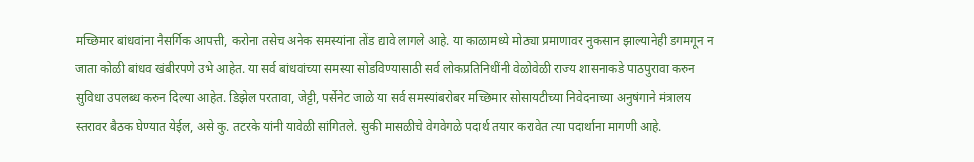मच्छिमार बांधवांना नैसर्गिक आपत्ती, करोना तसेच अनेक समस्यांना तोंड द्यावे लागले आहे. या काळामध्ये मोठ्या प्रमाणावर नुकसान झाल्यानेही डगमगून न जाता कोळी बांधव खंबीरपणे उभे आहेत. या सर्व बांधवांच्या समस्या सोडविण्यासाठी सर्व लोकप्रतिनिधींनी वेळोवेळी राज्य शासनाकडे पाठपुरावा करुन सुविधा उपलब्ध करुन दिल्या आहेत. डिझेल परतावा, जेट्टी, पर्सेनेट जाळे या सर्व समस्यांबरोबर मच्छिमार सोसायटीच्या निवेदनाच्या अनुषंगाने मंत्रालय स्तरावर बैठक घेण्यात येईल, असे कु. तटरके यांनी यावेळी सांगितले. सुकी मासळीचे वेगवेगळे पदार्थ तयार करावेत त्या पदार्थाना मागणी आहे.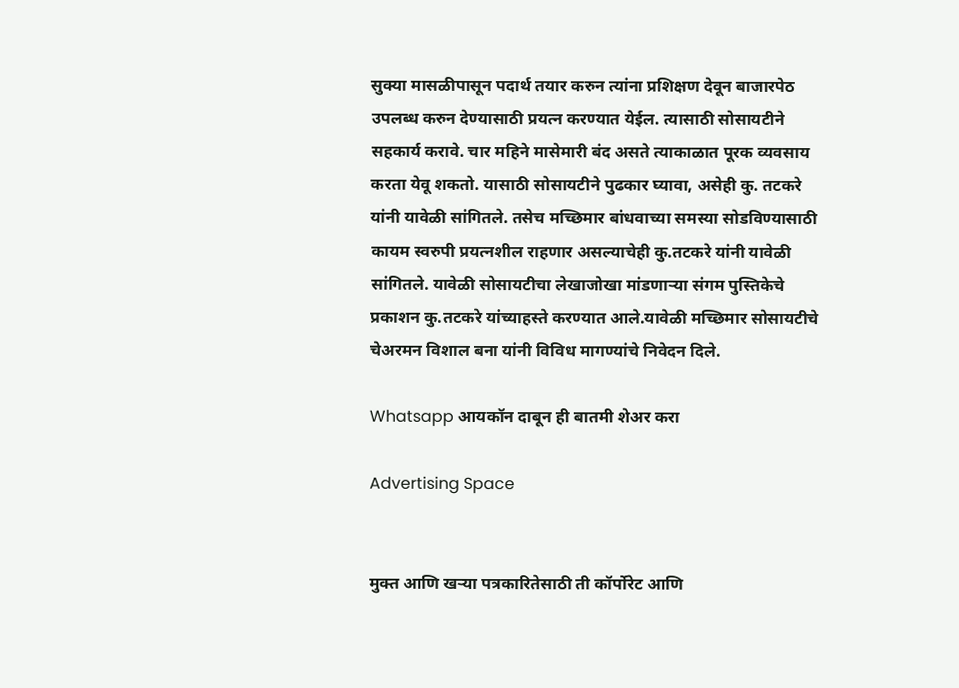सुक्या मासळीपासून पदार्थ तयार करुन त्यांना प्रशिक्षण देवून बाजारपेठ उपलब्ध करुन देण्यासाठी प्रयत्न करण्यात येईल. त्यासाठी सोसायटीने सहकार्य करावे. चार महिने मासेमारी बंद असते त्याकाळात पूरक व्यवसाय करता येवू शकतो. यासाठी सोसायटीने पुढकार घ्यावा, असेही कु. तटकरे यांनी यावेळी सांगितले. तसेच मच्छिमार बांधवाच्या समस्या सोडविण्यासाठी कायम स्वरुपी प्रयत्नशील राहणार असल्याचेही कु.तटकरे यांनी यावेळी सांगितले. यावेळी सोसायटीचा लेखाजोखा मांडणाऱ्या संगम पुस्तिकेचे प्रकाशन कु.तटकरे यांच्याहस्ते करण्यात आले.यावेळी मच्छिमार सोसायटीचे चेअरमन विशाल बना यांनी विविध मागण्यांचे निवेदन दिले.

Whatsapp आयकॉन दाबून ही बातमी शेअर करा

Advertising Space


मुक्त आणि खऱ्या पत्रकारितेसाठी ती कॉर्पोरेट आणि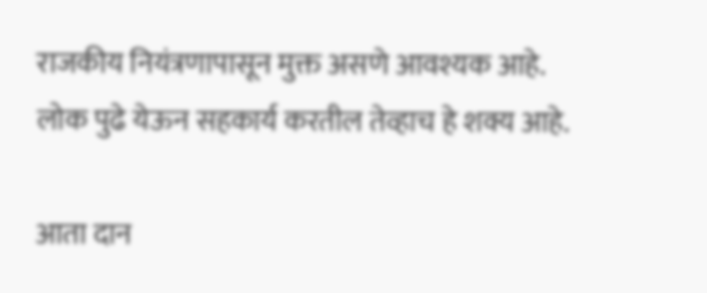राजकीय नियंत्रणापासून मुक्त असणे आवश्यक आहे. लोक पुढे येऊन सहकार्य करतील तेव्हाच हे शक्य आहे.

आता दान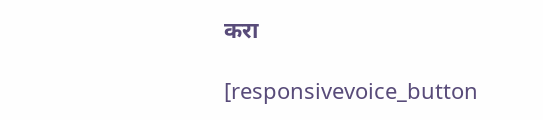करा

[responsivevoice_button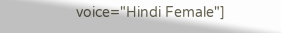voice="Hindi Female"]